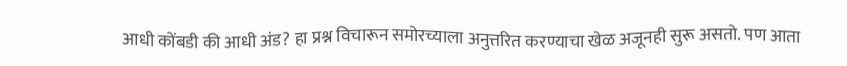आधी कोंबडी की आधी अंड? हा प्रश्न विचारून समोरच्याला अनुत्तरित करण्याचा खेळ अजूनही सुरू असतो. पण आता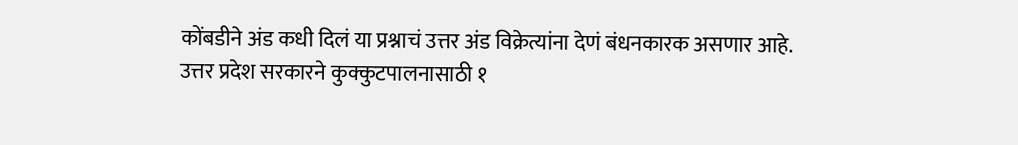कोंबडीने अंड कधी दिलं या प्रश्नाचं उत्तर अंड विक्रेत्यांना देणं बंधनकारक असणार आहे.
उत्तर प्रदेश सरकारने कुक्कुटपालनासाठी १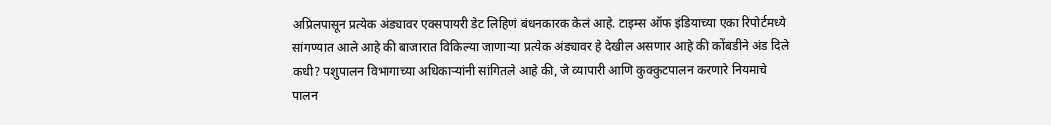अप्रिलपासून प्रत्येक अंड्यावर एक्सपायरी डेट लिहिणं बंधनकारक केलं आहे. टाइम्स ऑफ इंडियाच्या एका रिपोर्टमध्ये सांगण्यात आले आहे की बाजारात विकिल्या जाणाऱ्या प्रत्येक अंड्यावर हे देखील असणार आहे की कोंबडीने अंड दिले कधी? पशुपालन विभागाच्या अधिकाऱ्यांनी सांगितले आहे की, जे व्यापारी आणि कुक्कुटपालन करणारे नियमाचे पालन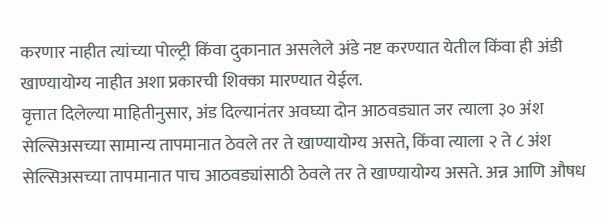करणार नाहीत त्यांच्या पोल्ट्री किंवा दुकानात असलेले अंडे नष्ट करण्यात येतील किंवा ही अंडी खाण्यायोग्य नाहीत अशा प्रकारची शिक्का मारण्यात येईल.
वृत्तात दिलेल्या माहितीनुसार, अंड दिल्यानंतर अवघ्या दोन आठवड्यात जर त्याला ३० अंश सेल्सिअसच्या सामान्य तापमानात ठेवले तर ते खाण्यायोग्य असते, किंवा त्याला २ ते ८ अंश सेल्सिअसच्या तापमानात पाच आठवड्यांसाठी ठेवले तर ते खाण्यायोग्य असते. अन्न आणि औषध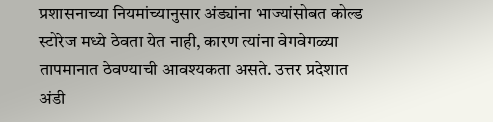प्रशासनाच्या नियमांच्यानुसार अंड्यांना भाज्यांसोबत कोल्ड स्टोरेज मध्ये ठेवता येत नाही, कारण त्यांना वेगवेगळ्या तापमानात ठेवण्याची आवश्यकता असते. उत्तर प्रदेशात अंडी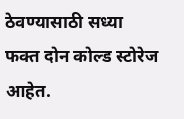ठेवण्यासाठी सध्या फक्त दोन कोल्ड स्टोरेज आहेत.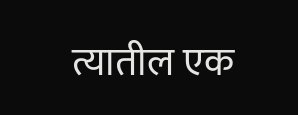त्यातील एक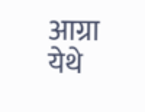आग्रा येथे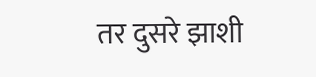तर दुसरे झाशी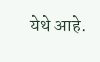येथे आहे.